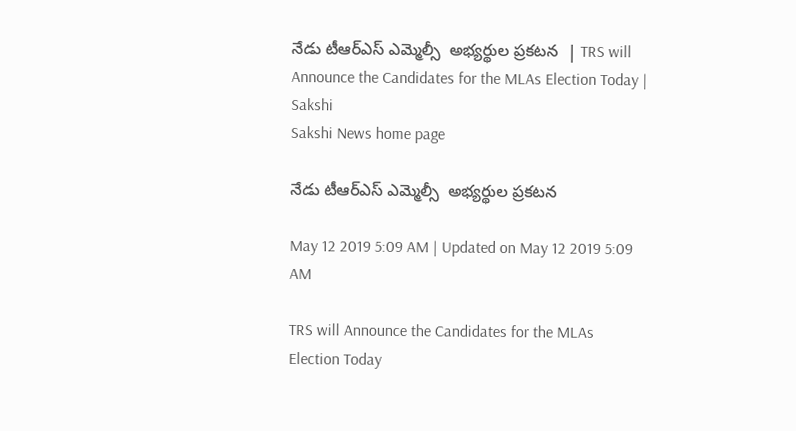నేడు టీఆర్‌ఎస్‌ ఎమ్మెల్సీ  అభ్యర్థుల ప్రకటన  | TRS will Announce the Candidates for the MLAs Election Today | Sakshi
Sakshi News home page

నేడు టీఆర్‌ఎస్‌ ఎమ్మెల్సీ  అభ్యర్థుల ప్రకటన

May 12 2019 5:09 AM | Updated on May 12 2019 5:09 AM

TRS will Announce the Candidates for the MLAs Election Today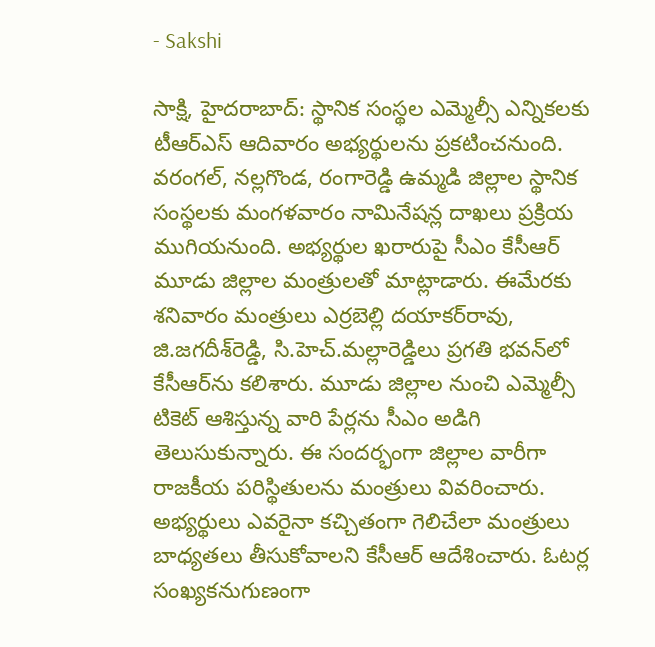- Sakshi

సాక్షి, హైదరాబాద్‌: స్థానిక సంస్థల ఎమ్మెల్సీ ఎన్నికలకు టీఆర్‌ఎస్‌ ఆదివారం అభ్యర్థులను ప్రకటించనుంది. వరంగల్, నల్లగొండ, రంగారెడ్డి ఉమ్మడి జిల్లాల స్థానిక సంస్థలకు మంగళవారం నామినేషన్ల దాఖలు ప్రక్రియ ముగియనుంది. అభ్యర్థుల ఖరారుపై సీఎం కేసీఆర్‌ మూడు జిల్లాల మంత్రులతో మాట్లాడారు. ఈమేరకు శనివారం మంత్రులు ఎర్రబెల్లి దయాకర్‌రావు, జి.జగదీశ్‌రెడ్డి, సి.హెచ్‌.మల్లారెడ్డిలు ప్రగతి భవన్‌లో కేసీఆర్‌ను కలిశారు. మూడు జిల్లాల నుంచి ఎమ్మెల్సీ టికెట్‌ ఆశిస్తున్న వారి పేర్లను సీఎం అడిగి తెలుసుకున్నారు. ఈ సందర్భంగా జిల్లాల వారీగా రాజకీయ పరిస్థితులను మంత్రులు వివరించారు. అభ్యర్థులు ఎవరైనా కచ్చితంగా గెలిచేలా మంత్రులు బాధ్యతలు తీసుకోవాలని కేసీఆర్‌ ఆదేశించారు. ఓటర్ల సంఖ్యకనుగుణంగా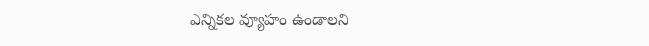ఎన్నికల వ్యూహం ఉండాలని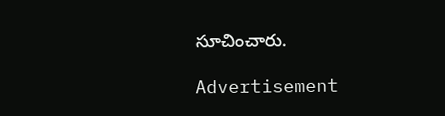సూచించారు.

Advertisement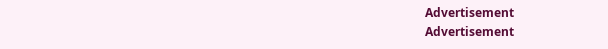Advertisement
Advertisement